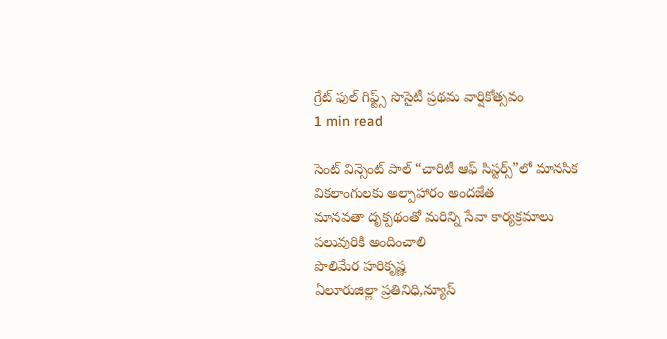గ్రేట్ ఫుల్ గిఫ్ట్స్ సొసైటీ ప్రథమ వార్షికోత్సవం
1 min read

సెంట్ విన్సెంట్ పాల్ “చారిటీ ఆఫ్ సిస్టర్స్”లో మానసిక వికలాంగులకు అల్పాహారం అందజేత
మానవతా దృక్పథంతో మరిన్ని సేవా కార్యక్రమాలు పలువురికి అందించాలి
పొలిమేర హరికృష్ణ
ఏలూరుజిల్లా ప్రతినిధి,న్యూస్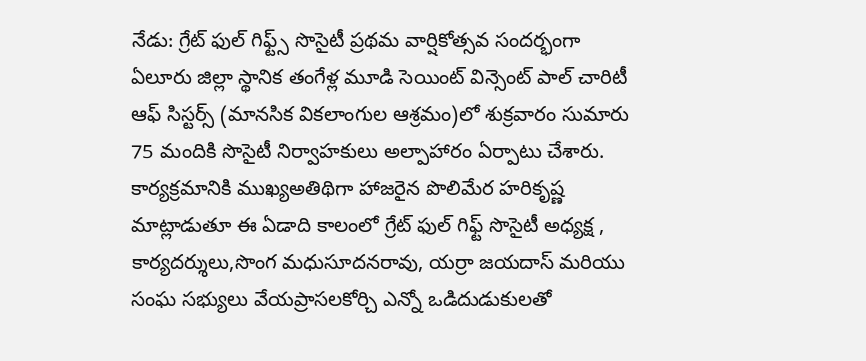నేడు: గ్రేట్ ఫుల్ గిఫ్ట్స్ సొసైటీ ప్రథమ వార్షికోత్సవ సందర్భంగా ఏలూరు జిల్లా స్థానిక తంగేళ్ల మూడి సెయింట్ విన్సెంట్ పాల్ చారిటీ ఆఫ్ సిస్టర్స్ (మానసిక వికలాంగుల ఆశ్రమం)లో శుక్రవారం సుమారు 75 మందికి సొసైటీ నిర్వాహకులు అల్పాహారం ఏర్పాటు చేశారు. కార్యక్రమానికి ముఖ్యఅతిథిగా హాజరైన పొలిమేర హరికృష్ణ మాట్లాడుతూ ఈ ఏడాది కాలంలో గ్రేట్ ఫుల్ గిఫ్ట్ సొసైటీ అధ్యక్ష , కార్యదర్శులు,సొంగ మధుసూదనరావు, యర్రా జయదాస్ మరియు సంఘ సభ్యులు వేయప్రాసలకోర్చి ఎన్నో ఒడిదుడుకులతో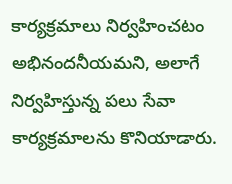కార్యక్రమాలు నిర్వహించటం అభినందనీయమని, అలాగే నిర్వహిస్తున్న పలు సేవా కార్యక్రమాలను కొనియాడారు.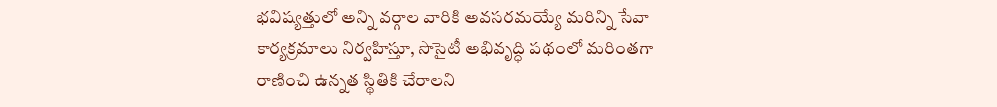భవిష్యత్తులో అన్ని వర్గాల వారికి అవసరమయ్యే మరిన్ని సేవా కార్యక్రమాలు నిర్వహిస్తూ, సొసైటీ అభివృద్ధి పథంలో మరింతగా రాణించి ఉన్నత స్థితికి చేరాలని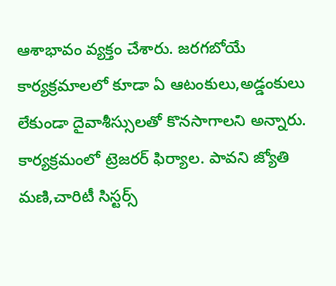ఆశాభావం వ్యక్తం చేశారు. జరగబోయే కార్యక్రమాలలో కూడా ఏ ఆటంకులు,అడ్డంకులు లేకుండా దైవాశీస్సులతో కొనసాగాలని అన్నారు. కార్యక్రమంలో ట్రెజరర్ ఫిర్యాల. పావని జ్యోతి మణి,చారిటీ సిస్టర్స్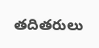తదితరులు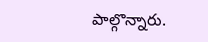పాల్గొన్నారు.